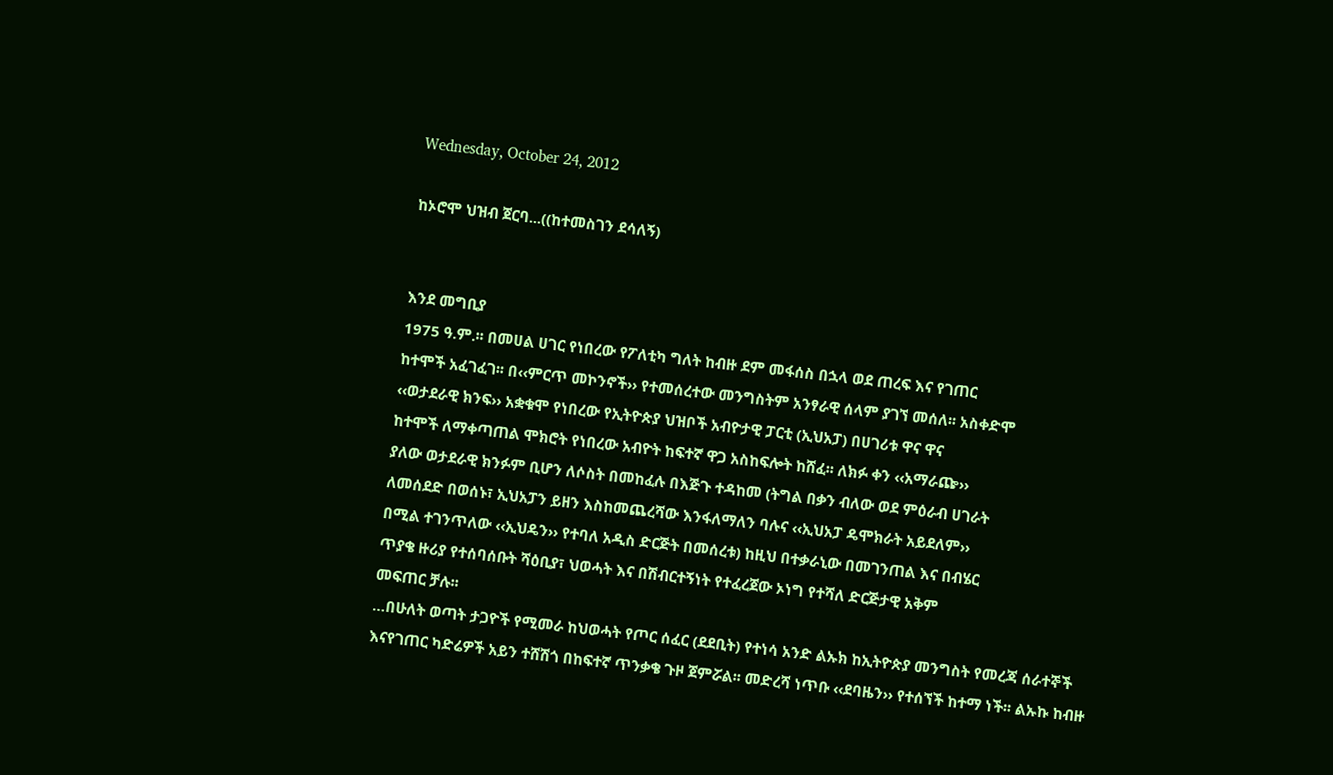Wednesday, October 24, 2012

ከኦሮሞ ህዝብ ጀርባ...((ከተመስገን ደሳለኝ)


እንደ መግቢያ
1975 ዓ.ም.፡፡ በመሀል ሀገር የነበረው የፖለቲካ ግለት ከብዙ ደም መፋሰስ በኋላ ወደ ጠረፍ እና የገጠር
ከተሞች አፈገፈገ፡፡ በ‹‹ምርጥ መኮንኖች›› የተመሰረተው መንግስትም አንፃራዊ ሰላም ያገኘ መሰለ፡፡ አስቀድሞ
‹‹ወታደራዊ ክንፍ›› አቋቁሞ የነበረው የኢትዮጵያ ህዝቦች አብዮታዊ ፓርቲ (ኢህአፓ) በሀገሪቱ ዋና ዋና
ከተሞች ለማቀጣጠል ሞክሮት የነበረው አብዮት ከፍተኛ ዋጋ አስከፍሎት ከሸፈ፡፡ ለክፉ ቀን ‹‹አማራጬ››
ያለው ወታደራዊ ክንፉም ቢሆን ለሶስት በመከፈሉ በእጅጉ ተዳከመ (ትግል በቃን ብለው ወደ ምዕራብ ሀገራት
ለመሰደድ በወሰኑ፣ ኢህአፓን ይዘን እስከመጨረሻው እንፋለማለን ባሉና ‹‹ኢህአፓ ዴሞክራት አይደለም››
በሚል ተገንጥለው ‹‹ኢህዴን›› የተባለ አዲስ ድርጅት በመሰረቱ) ከዚህ በተቃራኒው በመገንጠል እና በብሄር
ጥያቄ ዙሪያ የተሰባሰቡት ሻዕቢያ፣ ህወሓት እና በሽብርተኝነት የተፈረጀው ኦነግ የተሻለ ድርጅታዊ አቅም
መፍጠር ቻሉ፡፡
…በሁለት ወጣት ታጋዮች የሚመራ ከህወሓት የጦር ሰፈር (ደደቢት) የተነሳ አንድ ልኡክ ከኢትዮጵያ መንግስት የመረጃ ሰራተኞች እናየገጠር ካድሬዎች አይን ተሸሽጎ በከፍተኛ ጥንቃቄ ጉዞ ጀምሯል፡፡ መድረሻ ነጥቡ ‹‹ደባዜን›› የተሰኘች ከተማ ነች፡፡ ልኡኩ ከብዙ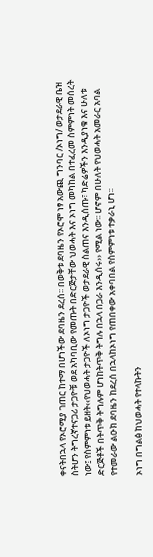ቀናትበኋላ የኦሮሚያ ገጠር ከተማ በሆነችው ደባዜን ደረሰ፡፡ በወቅቱ ደባዜን የኦሮሞ ነፃ አውጪ ግንባር /ኦነግ/ ወታደራዊ ቤዝ ስትሆን ትግረኛተናጋሪ ታጋዮቹ ወደ አካባቢው የመጡት በድርጅታቸው ህወሓት እና ኦነግ መካከል በተፈረመ ስምምነት መሰረት ነው፤ የስምምነቱ ይዘት‹‹የህወሓት ታጋዮች ለኦነግ ታጋዮች ወታደራዊ ስልጠና እንዲሰጡ፣ ካድሬዎችን እንዲያነቁ እና ሁለቱ ድርጅቶች በትጥቅ ትግሉም ሆነከትጥቅ ትግሉ በኋላ በጋራ እንዲሰሩ›› የሚል ነው፡፡ ሆኖም በሁለት የህወሓት አመራር አባል የተመራው ልዑክ ደባዜን ከደረሰ በኋላከኦነግ የጠበቀው አቀባበል የስምምነቱ ተቃራኒ ሆነ፡፡

ኦነግ በግልፅ ከህወሓት የተላኩትን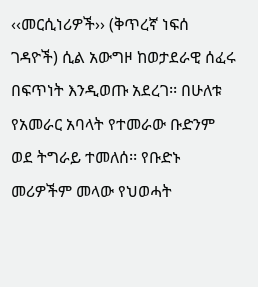‹‹መርሲነሪዎች›› (ቅጥረኛ ነፍሰ ገዳዮች) ሲል አውግዞ ከወታደራዊ ሰፈሩ በፍጥነት እንዲወጡ አደረገ፡፡ በሁለቱ የአመራር አባላት የተመራው ቡድንም ወደ ትግራይ ተመለሰ፡፡ የቡድኑ መሪዎችም መላው የህወሓት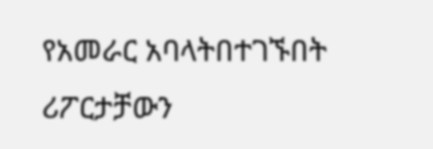የአመራር አባላትበተገኙበት ሪፖርታቻውን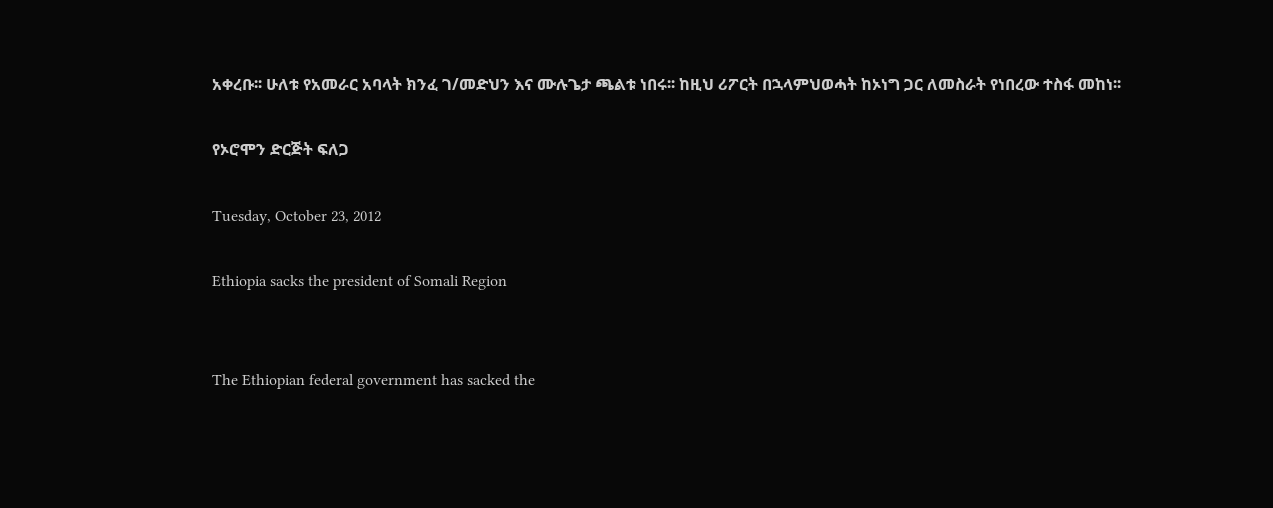አቀረቡ፡፡ ሁለቱ የአመራር አባላት ክንፈ ገ/መድህን እና ሙሉጌታ ጫልቱ ነበሩ፡፡ ከዚህ ሪፖርት በኋላምህወሓት ከኦነግ ጋር ለመስራት የነበረው ተስፋ መከነ፡፡

የኦሮሞን ድርጅት ፍለጋ

Tuesday, October 23, 2012

Ethiopia sacks the president of Somali Region


The Ethiopian federal government has sacked the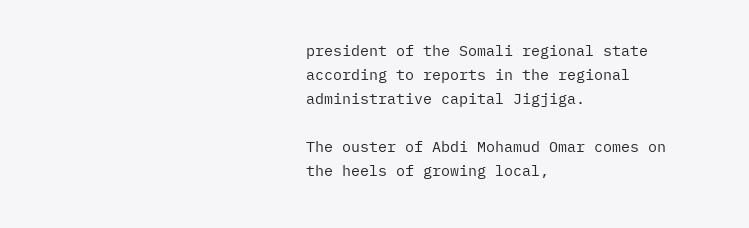president of the Somali regional state according to reports in the regional administrative capital Jigjiga.

The ouster of Abdi Mohamud Omar comes on the heels of growing local,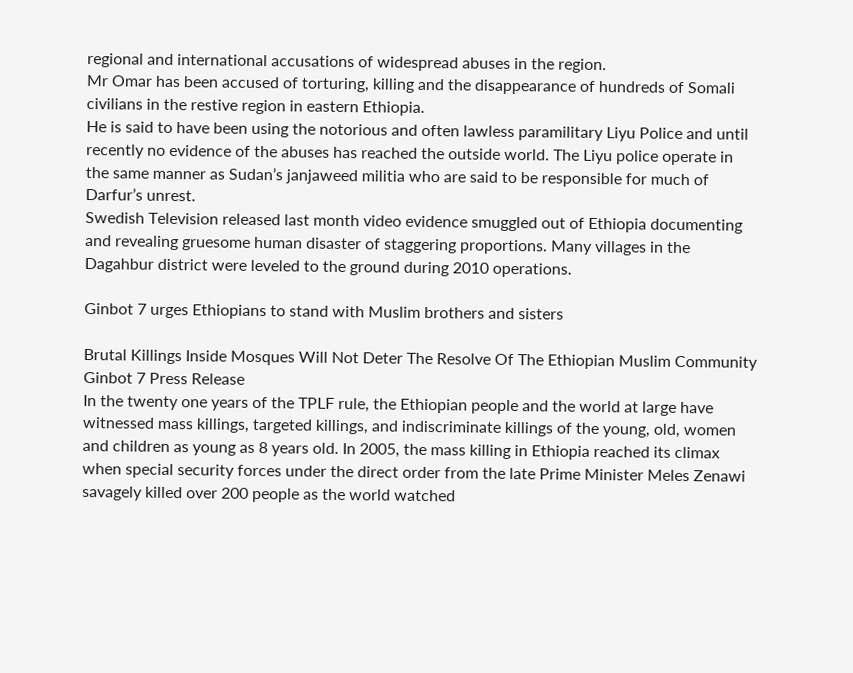regional and international accusations of widespread abuses in the region.
Mr Omar has been accused of torturing, killing and the disappearance of hundreds of Somali civilians in the restive region in eastern Ethiopia.
He is said to have been using the notorious and often lawless paramilitary Liyu Police and until recently no evidence of the abuses has reached the outside world. The Liyu police operate in the same manner as Sudan’s janjaweed militia who are said to be responsible for much of Darfur’s unrest.
Swedish Television released last month video evidence smuggled out of Ethiopia documenting and revealing gruesome human disaster of staggering proportions. Many villages in the Dagahbur district were leveled to the ground during 2010 operations.

Ginbot 7 urges Ethiopians to stand with Muslim brothers and sisters

Brutal Killings Inside Mosques Will Not Deter The Resolve Of The Ethiopian Muslim Community
Ginbot 7 Press Release
In the twenty one years of the TPLF rule, the Ethiopian people and the world at large have witnessed mass killings, targeted killings, and indiscriminate killings of the young, old, women and children as young as 8 years old. In 2005, the mass killing in Ethiopia reached its climax when special security forces under the direct order from the late Prime Minister Meles Zenawi savagely killed over 200 people as the world watched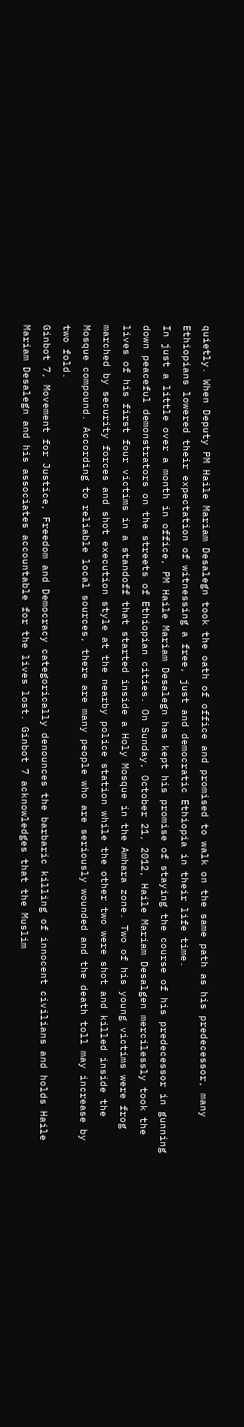quietly. When Deputy PM Haile Mariam Desalegn took the oath of office and promised to walk on the same path as his predecessor, many Ethiopians lowered their expectation of witnessing a free, just and democratic Ethiopia in their life time.
In just a little over a month in office, PM Haile Mariam Desalegn has kept his promise of staying the course of his predecessor in gunning down peaceful demonstrators on the streets of Ethiopian cities. On Sunday, October 21, 2012, Haile Mariam Desalgen mercilessly took the lives of his first four victims in a standoff that started inside a Holy Mosque in the Amhara zone. Two of his young victims were frog marched by security forces and shot execution style at the nearby police station while the other two were shot and killed inside the Mosque compound. According to reliable local sources, there are many people who are seriously wounded and the death toll may increase by two fold.
Ginbot 7, Movement for Justice, Freedom and Democracy categorically denounces the barbaric killing of innocent civilians and holds Haile Mariam Desalegn and his associates accountable for the lives lost. Ginbot 7 acknowledges that the Muslim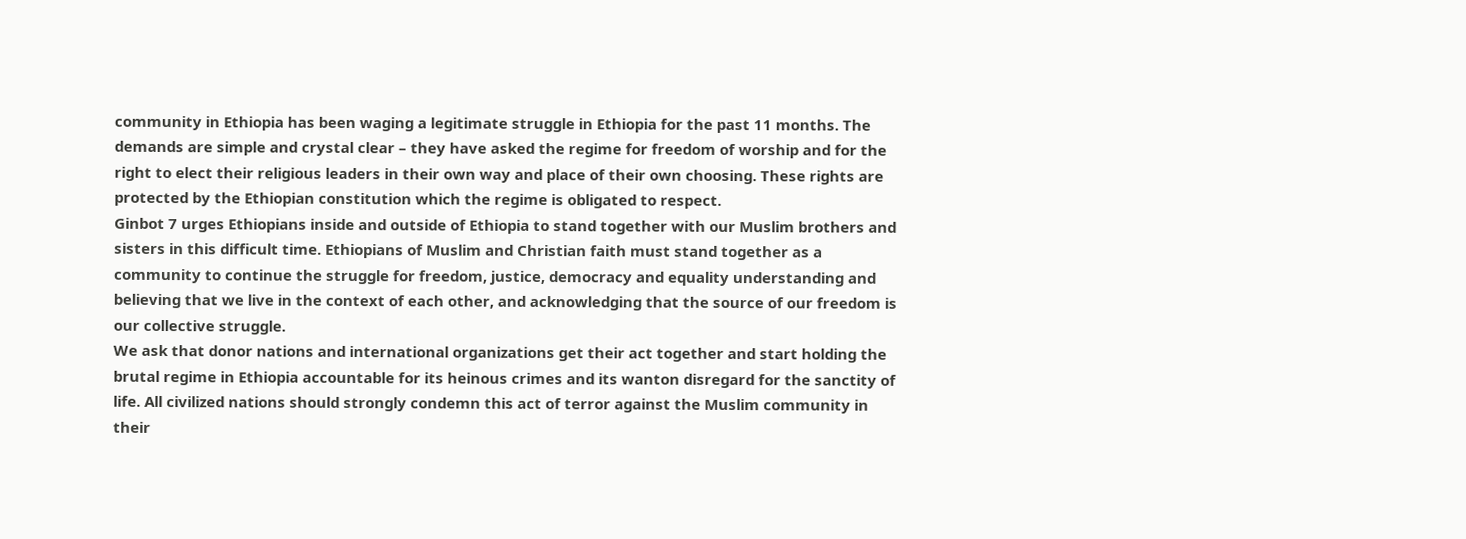community in Ethiopia has been waging a legitimate struggle in Ethiopia for the past 11 months. The demands are simple and crystal clear – they have asked the regime for freedom of worship and for the right to elect their religious leaders in their own way and place of their own choosing. These rights are protected by the Ethiopian constitution which the regime is obligated to respect.
Ginbot 7 urges Ethiopians inside and outside of Ethiopia to stand together with our Muslim brothers and sisters in this difficult time. Ethiopians of Muslim and Christian faith must stand together as a community to continue the struggle for freedom, justice, democracy and equality understanding and believing that we live in the context of each other, and acknowledging that the source of our freedom is our collective struggle.
We ask that donor nations and international organizations get their act together and start holding the brutal regime in Ethiopia accountable for its heinous crimes and its wanton disregard for the sanctity of life. All civilized nations should strongly condemn this act of terror against the Muslim community in their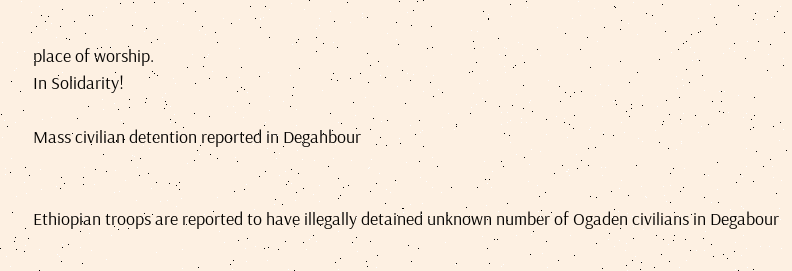place of worship.
In Solidarity!

Mass civilian detention reported in Degahbour


Ethiopian troops are reported to have illegally detained unknown number of Ogaden civilians in Degabour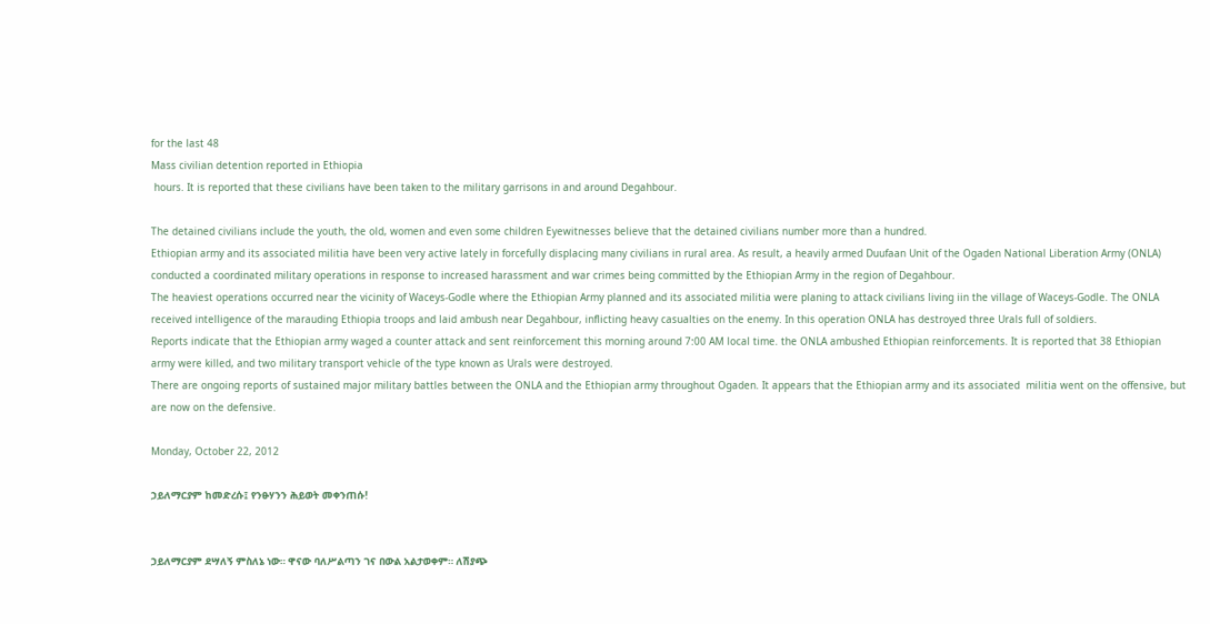for the last 48
Mass civilian detention reported in Ethiopia
 hours. It is reported that these civilians have been taken to the military garrisons in and around Degahbour.

The detained civilians include the youth, the old, women and even some children Eyewitnesses believe that the detained civilians number more than a hundred.
Ethiopian army and its associated militia have been very active lately in forcefully displacing many civilians in rural area. As result, a heavily armed Duufaan Unit of the Ogaden National Liberation Army (ONLA) conducted a coordinated military operations in response to increased harassment and war crimes being committed by the Ethiopian Army in the region of Degahbour.
The heaviest operations occurred near the vicinity of Waceys-Godle where the Ethiopian Army planned and its associated militia were planing to attack civilians living iin the village of Waceys-Godle. The ONLA received intelligence of the marauding Ethiopia troops and laid ambush near Degahbour, inflicting heavy casualties on the enemy. In this operation ONLA has destroyed three Urals full of soldiers.
Reports indicate that the Ethiopian army waged a counter attack and sent reinforcement this morning around 7:00 AM local time. the ONLA ambushed Ethiopian reinforcements. It is reported that 38 Ethiopian army were killed, and two military transport vehicle of the type known as Urals were destroyed.
There are ongoing reports of sustained major military battles between the ONLA and the Ethiopian army throughout Ogaden. It appears that the Ethiopian army and its associated  militia went on the offensive, but are now on the defensive.

Monday, October 22, 2012

ኃይለማርያም ከመድረሱ፤ የንፁሃንን ሕይወት መቀንጠሱ!


ኃይለማርያም ደሣለኝ ምስለኔ ነው። ዋናው ባለሥልጣን ገና በውል አልታወቀም። ለሽያጭ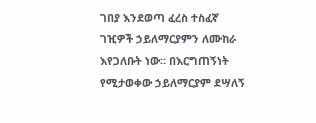ገበያ እንደወጣ ፈረስ ተስፈኛ ገዢዎች ኃይለማርያምን ለሙከራ እየጋለቡት ነው። በእርግጠኝነት የሚታወቀው ኃይለማርያም ደሣለኝ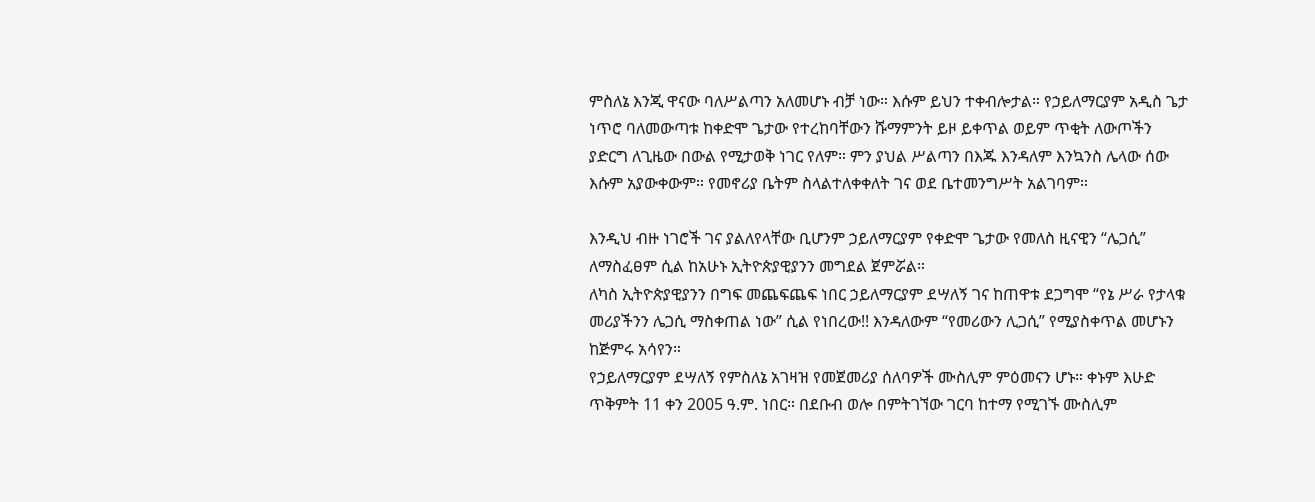ምስለኔ እንጂ ዋናው ባለሥልጣን አለመሆኑ ብቻ ነው። እሱም ይህን ተቀብሎታል። የኃይለማርያም አዲስ ጌታ ነጥሮ ባለመውጣቱ ከቀድሞ ጌታው የተረከባቸውን ሹማምንት ይዞ ይቀጥል ወይም ጥቂት ለውጦችን ያድርግ ለጊዜው በውል የሚታወቅ ነገር የለም። ምን ያህል ሥልጣን በእጁ እንዳለም እንኳንስ ሌላው ሰው እሱም አያውቀውም። የመኖሪያ ቤትም ስላልተለቀቀለት ገና ወደ ቤተመንግሥት አልገባም።

እንዲህ ብዙ ነገሮች ገና ያልለየላቸው ቢሆንም ኃይለማርያም የቀድሞ ጌታው የመለስ ዚናዊን “ሌጋሲ” ለማስፈፀም ሲል ከአሁኑ ኢትዮጵያዊያንን መግደል ጀምሯል።
ለካስ ኢትዮጵያዊያንን በግፍ መጨፍጨፍ ነበር ኃይለማርያም ደሣለኝ ገና ከጠዋቱ ደጋግሞ “የኔ ሥራ የታላቁ መሪያችንን ሌጋሲ ማስቀጠል ነው” ሲል የነበረው!! እንዳለውም “የመሪውን ሊጋሲ” የሚያስቀጥል መሆኑን ከጅምሩ አሳየን።
የኃይለማርያም ደሣለኝ የምስለኔ አገዛዝ የመጀመሪያ ሰለባዎች ሙስሊም ምዕመናን ሆኑ። ቀኑም እሁድ ጥቅምት 11 ቀን 2005 ዓ.ም. ነበር። በደቡብ ወሎ በምትገኘው ገርባ ከተማ የሚገኙ ሙስሊም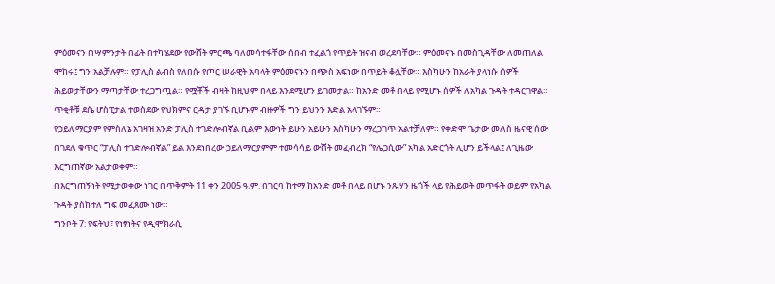ምዕመናን በሣምንታት በፊት በተካሄደው የውሸት ምርጫ ባለመሳተፋቸው ሰበብ ተፈልጎ የጥይት ዝናብ ወረደባቸው። ምዕመናኑ በመስጊዳቸው ለመጠለል ሞከሩ፤ ግን አልቻሉም። የፓሊስ ልብስ የለበሱ የጦር ሠራዊት አባላት ምዕመናኑን በጭስ አፍነው በጥይት ቆሏቸው። እስካሁን ከአራት ያላነሱ ሰዎች ሕይወታቸውን ማጣታቸው ተረጋግጧል። የሟቾች ብዛት ከዚህም በላይ እንደሚሆን ይገመታል። ከአንድ መቶ በላይ የሚሆኑ ሰዎች ለአካል ጉዳት ተዳርገዋል። ጥቂቶቹ ደሴ ሆስፒታል ተወስደው የህክምና ርዳታ ያገኙ ቢሆኑም ብዙዎች ግን ይህንን እድል አላገኙም።
የኃይለማርያም የምስለኔ አገዛዝ አንድ ፓሊስ ተገድሎብኛል ቢልም እውነት ይሁን አይሁን እስካሁን ማረጋገጥ አልተቻለም። የቀድሞ ጌታው መለስ ዜናዊ ሰው በገደለ ቁጥር “ፓሊስ ተገድሎብኛል” ይል እንደነበረው ኃይለማርያምም ተመሳሳይ ውሸት መፈብረክ “የሌጋሲው” አካል አድርጎት ሊሆን ይችላል፤ ለጊዜው እርግጠኛው አልታወቀም።
በእርግጠኝነት የሚታወቀው ነገር በጥቅምት 11 ቀን 2005 ዓ.ም. በገርባ ከተማ ከአንድ መቶ በላይ በሆኑ ንጹሃን ዜጎች ላይ የሕይወት መጥፋት ወይም የአካል ጉዳት ያስከተለ ግፍ መፈጸሙ ነው።
ግንቦት 7: የፍትህ፣ የነፃነትና የዲሞክራሲ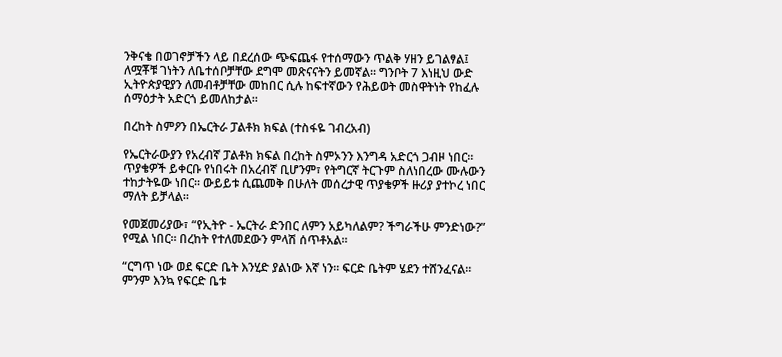ንቅናቄ በወገኖቻችን ላይ በደረሰው ጭፍጨፋ የተሰማውን ጥልቅ ሃዘን ይገልፃል፤ ለሟቾቹ ገነትን ለቤተሰቦቻቸው ደግሞ መጽናናትን ይመኛል። ግንቦት 7 እነዚህ ውድ ኢትዮጵያዊያን ለመብቶቻቸው መከበር ሲሉ ከፍተኛውን የሕይወት መስዋትነት የከፈሉ ሰማዕታት አድርጎ ይመለከታል።

በረከት ስምዖን በኤርትራ ፓልቶክ ክፍል (ተስፋዬ ገብረአብ)

የኤርትራውያን የአረብኛ ፓልቶክ ክፍል በረከት ስምኦንን እንግዳ አድርጎ ጋብዞ ነበር። ጥያቄዎች ይቀርቡ የነበሩት በአረብኛ ቢሆንም፣ የትግርኛ ትርጉም ስለነበረው ሙሉውን ተከታትዬው ነበር። ውይይቱ ሲጨመቅ በሁለት መሰረታዊ ጥያቄዎች ዙሪያ ያተኮረ ነበር ማለት ይቻላል።

የመጀመሪያው፣ “የኢትዮ - ኤርትራ ድንበር ለምን አይካለልም? ችግራችሁ ምንድነው?” የሚል ነበር። በረከት የተለመደውን ምላሽ ሰጥቶአል።

“ርግጥ ነው ወደ ፍርድ ቤት እንሂድ ያልነው እኛ ነን። ፍርድ ቤትም ሄደን ተሸንፈናል። ምንም እንኳ የፍርድ ቤቱ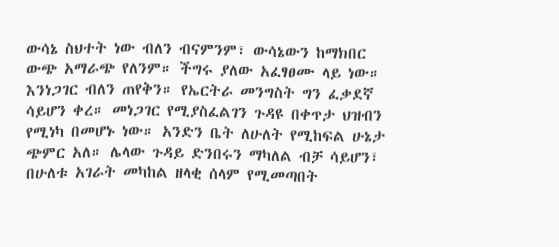ውሳኔ ስህተት ነው ብለን ብናምንም፣ ውሳኔውን ከማክበር ውጭ አማራጭ የለንም። ችግሩ ያለው አፈፃፀሙ ላይ ነው። እንነጋገር ብለን ጠየቅን። የኤርትራ መንግስት ግን ፈቃደኛ ሳይሆን ቀረ። መነጋገር የሚያስፈልገን ጉዳዩ በቀጥታ ህዝብን የሚነካ በመሆኑ ነው። አንድን ቤት ለሁለት የሚከፍል ሁኔታ ጭምር አለ። ሌላው ጉዳይ ድንበሩን ማካለል ብቻ ሳይሆን፣ በሁለቱ አገራት መካከል ዘላቂ ሰላም የሚመጣበት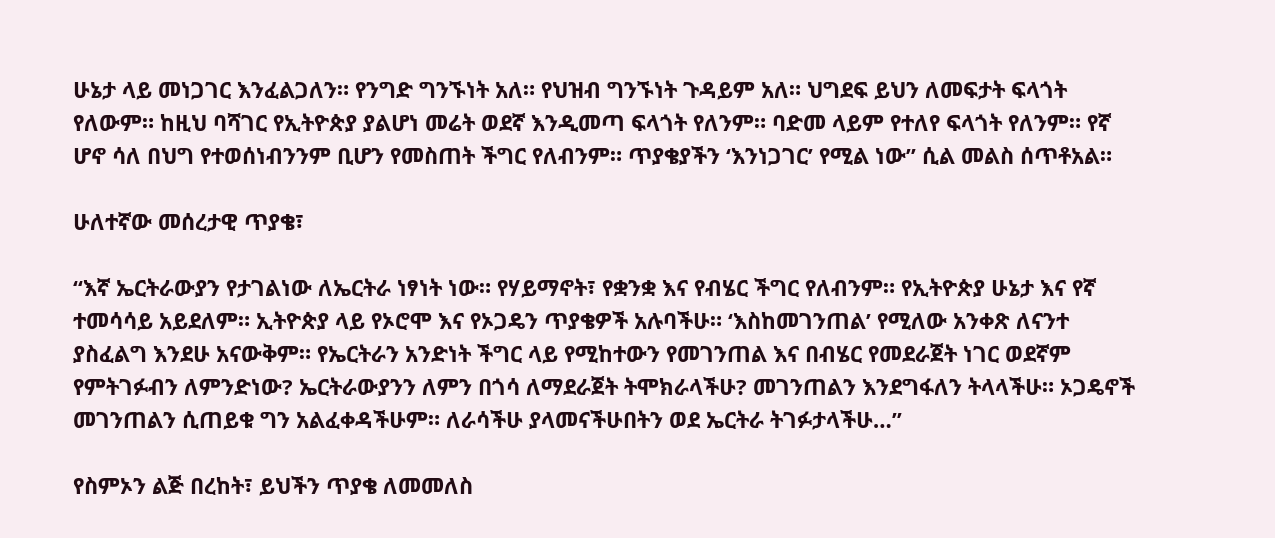ሁኔታ ላይ መነጋገር እንፈልጋለን። የንግድ ግንኙነት አለ። የህዝብ ግንኙነት ጉዳይም አለ። ህግደፍ ይህን ለመፍታት ፍላጎት የለውም። ከዚህ ባሻገር የኢትዮጵያ ያልሆነ መሬት ወደኛ እንዲመጣ ፍላጎት የለንም። ባድመ ላይም የተለየ ፍላጎት የለንም። የኛ ሆኖ ሳለ በህግ የተወሰነብንንም ቢሆን የመስጠት ችግር የለብንም። ጥያቄያችን ‘እንነጋገር’ የሚል ነው” ሲል መልስ ሰጥቶአል።

ሁለተኛው መሰረታዊ ጥያቄ፣

“እኛ ኤርትራውያን የታገልነው ለኤርትራ ነፃነት ነው። የሃይማኖት፣ የቋንቋ እና የብሄር ችግር የለብንም። የኢትዮጵያ ሁኔታ እና የኛ ተመሳሳይ አይደለም። ኢትዮጵያ ላይ የኦሮሞ እና የኦጋዴን ጥያቄዎች አሉባችሁ። ‘እስከመገንጠል’ የሚለው አንቀጽ ለናንተ ያስፈልግ እንደሁ አናውቅም። የኤርትራን አንድነት ችግር ላይ የሚከተውን የመገንጠል እና በብሄር የመደራጀት ነገር ወደኛም የምትገፉብን ለምንድነው? ኤርትራውያንን ለምን በጎሳ ለማደራጀት ትሞክራላችሁ? መገንጠልን እንደግፋለን ትላላችሁ። ኦጋዴኖች መገንጠልን ሲጠይቁ ግን አልፈቀዳችሁም። ለራሳችሁ ያላመናችሁበትን ወደ ኤርትራ ትገፉታላችሁ…”

የስምኦን ልጅ በረከት፣ ይህችን ጥያቄ ለመመለስ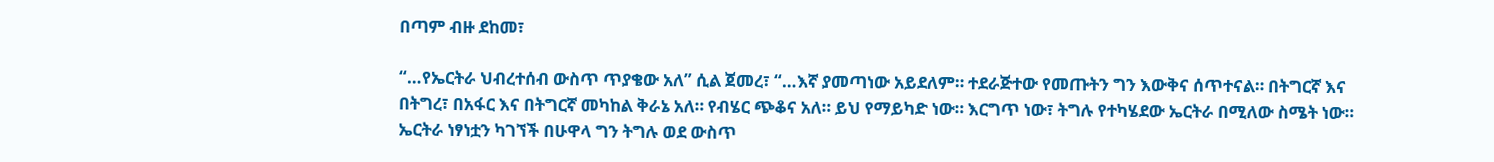በጣም ብዙ ደከመ፣

“…የኤርትራ ህብረተሰብ ውስጥ ጥያቄው አለ” ሲል ጀመረ፣ “…እኛ ያመጣነው አይደለም። ተደራጅተው የመጡትን ግን እውቅና ሰጥተናል። በትግርኛ እና በትግረ፣ በአፋር እና በትግርኛ መካከል ቅራኔ አለ። የብሄር ጭቆና አለ። ይህ የማይካድ ነው። እርግጥ ነው፣ ትግሉ የተካሄደው ኤርትራ በሚለው ስሜት ነው። ኤርትራ ነፃነቷን ካገኘች በሁዋላ ግን ትግሉ ወደ ውስጥ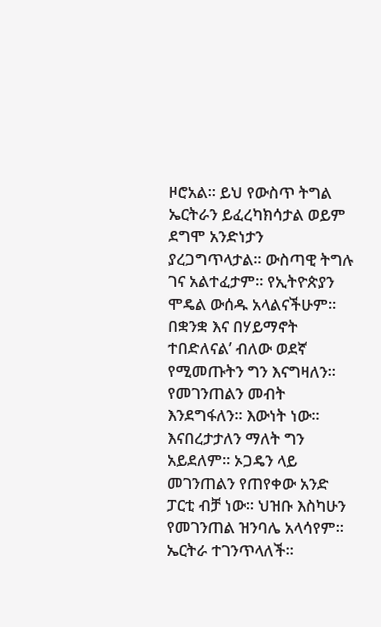ዞሮአል። ይህ የውስጥ ትግል ኤርትራን ይፈረካክሳታል ወይም ደግሞ አንድነታን ያረጋግጥላታል። ውስጣዊ ትግሉ ገና አልተፈታም። የኢትዮጵያን ሞዴል ውሰዱ አላልናችሁም። በቋንቋ እና በሃይማኖት ተበድለናል’ ብለው ወደኛ የሚመጡትን ግን እናግዛለን። የመገንጠልን መብት እንደግፋለን። እውነት ነው። እናበረታታለን ማለት ግን አይደለም። ኦጋዴን ላይ መገንጠልን የጠየቀው አንድ ፓርቲ ብቻ ነው። ህዝቡ እስካሁን የመገንጠል ዝንባሌ አላሳየም። ኤርትራ ተገንጥላለች።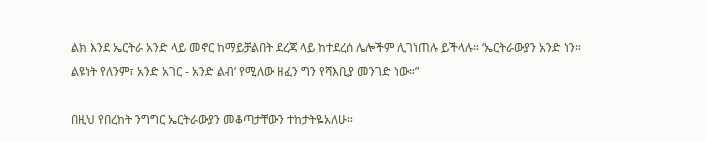ልክ እንደ ኤርትራ አንድ ላይ መኖር ከማይቻልበት ደረጃ ላይ ከተደረሰ ሌሎችም ሊገነጠሉ ይችላሉ። ‘ኤርትራውያን አንድ ነን። ልዩነት የለንም፣ አንድ አገር - አንድ ልብ’ የሚለው ዘፈን ግን የሻእቢያ መንገድ ነው።”

በዚህ የበረከት ንግግር ኤርትራውያን መቆጣታቸውን ተከታትዬአለሁ።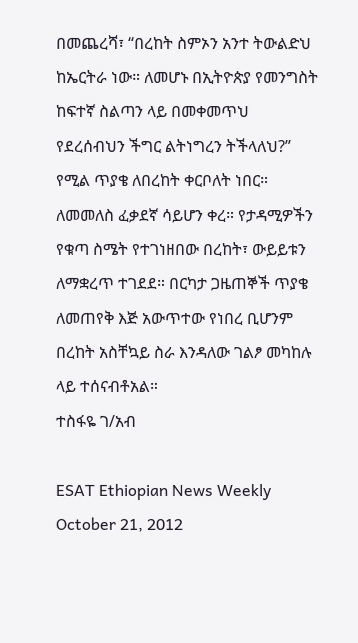በመጨረሻ፣ “በረከት ስምኦን አንተ ትውልድህ ከኤርትራ ነው። ለመሆኑ በኢትዮጵያ የመንግስት ከፍተኛ ስልጣን ላይ በመቀመጥህ የደረሰብህን ችግር ልትነግረን ትችላለህ?” የሚል ጥያቄ ለበረከት ቀርቦለት ነበር። ለመመለስ ፈቃደኛ ሳይሆን ቀረ። የታዳሚዎችን የቁጣ ስሜት የተገነዘበው በረከት፣ ውይይቱን ለማቋረጥ ተገደደ። በርካታ ጋዜጠኞች ጥያቄ ለመጠየቅ እጅ አውጥተው የነበረ ቢሆንም በረከት አስቸኳይ ስራ እንዳለው ገልፆ መካከሉ ላይ ተሰናብቶአል።
ተስፋዬ ገ/አብ

ESAT Ethiopian News Weekly October 21, 2012